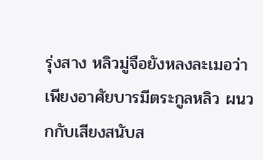รุ่งสาง หลิวมู่จือยังหลงละเมอว่าเพียงอาศัยบารมีตระกูลหลิว ผนวกกับเสียงสนับส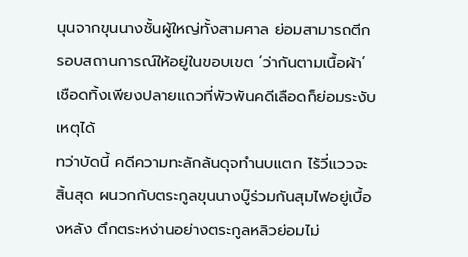นุนจากขุนนางชั้นผู้ใหญ่ทั้งสามศาล ย่อมสามารถตีกรอบสถานการณ์ให้อยู่ในขอบเขต ‘ว่ากันตามเนื้อผ้า’ เชือดทิ้งเพียงปลายแถวที่พัวพันคดีเลือดก็ย่อมระงับเหตุได้
ทว่าบัดนี้ คดีความทะลักล้นดุจทำนบแตก ไร้วี่แววจะสิ้นสุด ผนวกกับตระกูลขุนนางบู๊ร่วมกันสุมไฟอยู่เบื้องหลัง ตึกตระหง่านอย่างตระกูลหลิวย่อมไม่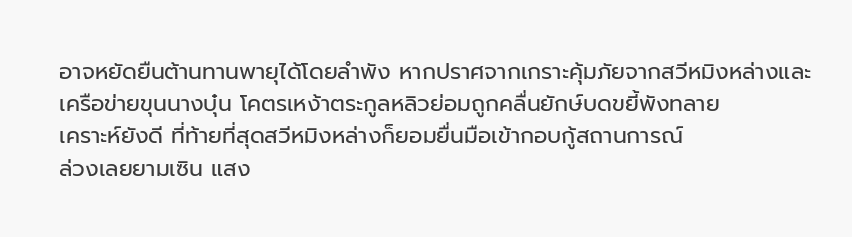อาจหยัดยืนต้านทานพายุได้โดยลำพัง หากปราศจากเกราะคุ้มภัยจากสวีหมิงหล่างและเครือข่ายขุนนางบุ๋น โคตรเหง้าตระกูลหลิวย่อมถูกคลื่นยักษ์บดขยี้พังทลาย
เคราะห์ยังดี ที่ท้ายที่สุดสวีหมิงหล่างก็ยอมยื่นมือเข้ากอบกู้สถานการณ์
ล่วงเลยยามเซิน แสง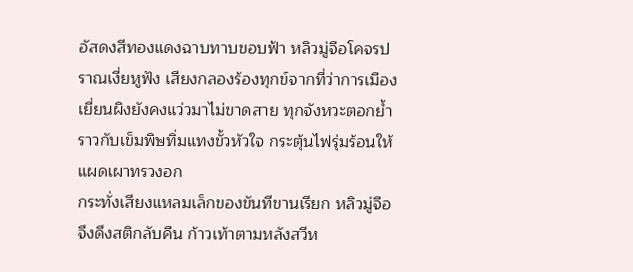อัสดงสีทองแดงฉาบทาบขอบฟ้า หลิวมู่จือโคจรปราณเงี่ยหูฟัง เสียงกลองร้องทุกข์จากที่ว่าการเมืองเยี่ยนผิงยังคงแว่วมาไม่ขาดสาย ทุกจังหวะตอกย้ำราวกับเข็มพิษทิ่มแทงขั้วหัวใจ กระตุ้นไฟรุ่มร้อนให้แผดเผาทรวงอก
กระทั่งเสียงแหลมเล็กของขันทีขานเรียก หลิวมู่จือจึงดึงสติกลับคืน ก้าวเท้าตามหลังสวีห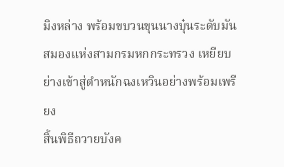มิงหล่าง พร้อมขบวนขุนนางบุ๋นระดับมันสมองแห่งสามกรมหกกระทรวง เหยียบย่างเข้าสู่ตำหนักฉงเหวินอย่างพร้อมเพรียง
สิ้นพิธีถวายบังค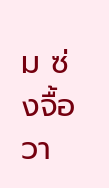ม ซ่งจื้อวา